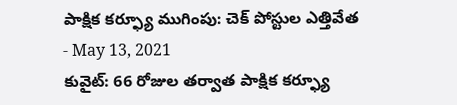పాక్షిక కర్ఫ్యూ ముగింపు: చెక్ పోస్టుల ఎత్తివేత
- May 13, 2021
కువైట్: 66 రోజుల తర్వాత పాక్షిక కర్ఫ్యూ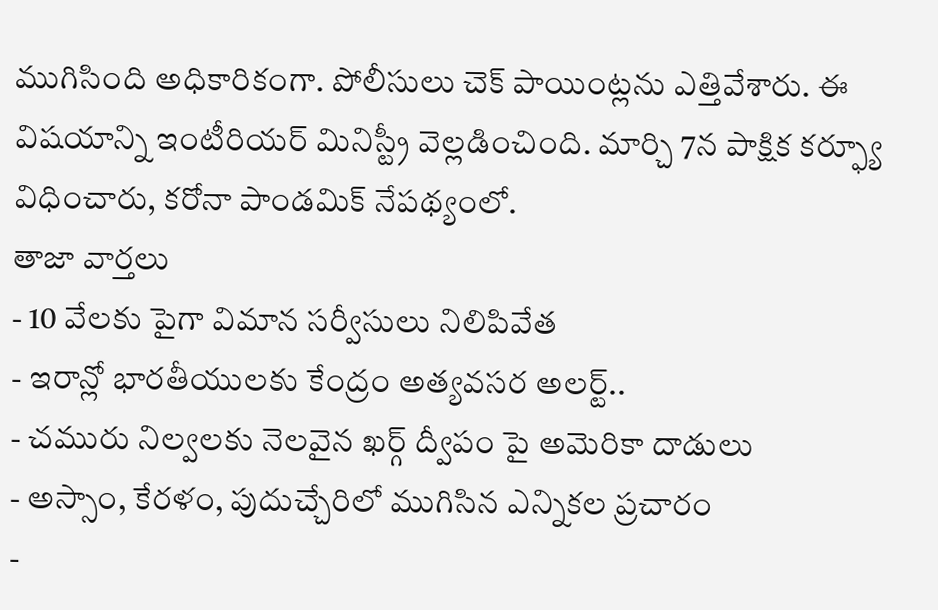ముగిసింది అధికారికంగా. పోలీసులు చెక్ పాయింట్లను ఎత్తివేశారు. ఈ విషయాన్ని ఇంటీరియర్ మినిస్ట్రీ వెల్లడించింది. మార్చి 7న పాక్షిక కర్ఫ్యూ విధించారు, కరోనా పాండమిక్ నేపథ్యంలో.
తాజా వార్తలు
- 10 వేలకు పైగా విమాన సర్వీసులు నిలిపివేత
- ఇరాన్లో భారతీయులకు కేంద్రం అత్యవసర అలర్ట్..
- చమురు నిల్వలకు నెలవైన ఖర్గ్ ద్వీపం పై అమెరికా దాడులు
- అస్సాం, కేరళం, పుదుచ్చేరిలో ముగిసిన ఎన్నికల ప్రచారం
-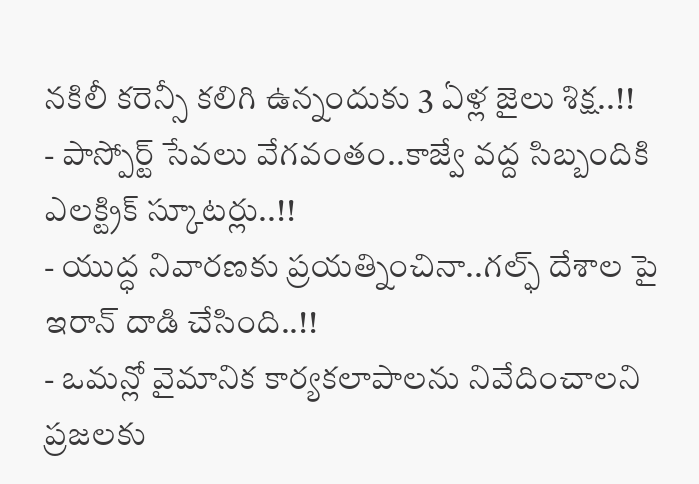నకిలీ కరెన్సీ కలిగి ఉన్నందుకు 3 ఏళ్ల జైలు శిక్ష..!!
- పాస్పోర్ట్ సేవలు వేగవంతం..కాజ్వే వద్ద సిబ్బందికి ఎలక్ట్రిక్ స్కూటర్లు..!!
- యుద్ధ నివారణకు ప్రయత్నించినా..గల్ఫ్ దేశాల పై ఇరాన్ దాడి చేసింది..!!
- ఒమన్లో వైమానిక కార్యకలాపాలను నివేదించాలని ప్రజలకు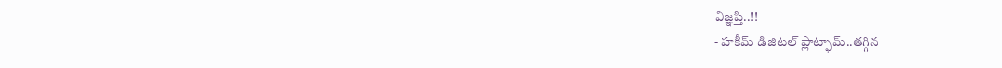విజ్ఞప్తి..!!
- హకీమ్ డిజిటల్ ప్లాట్ఫామ్..తగ్గిన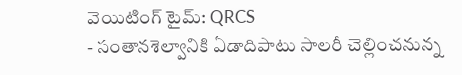వెయిటింగ్ టైమ్: QRCS
- సంతానశెల్వానికి ఏడాదిపాటు సాలరీ చెల్లించనున్న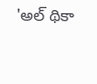'అల్ థికా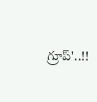గ్రూప్'..!!